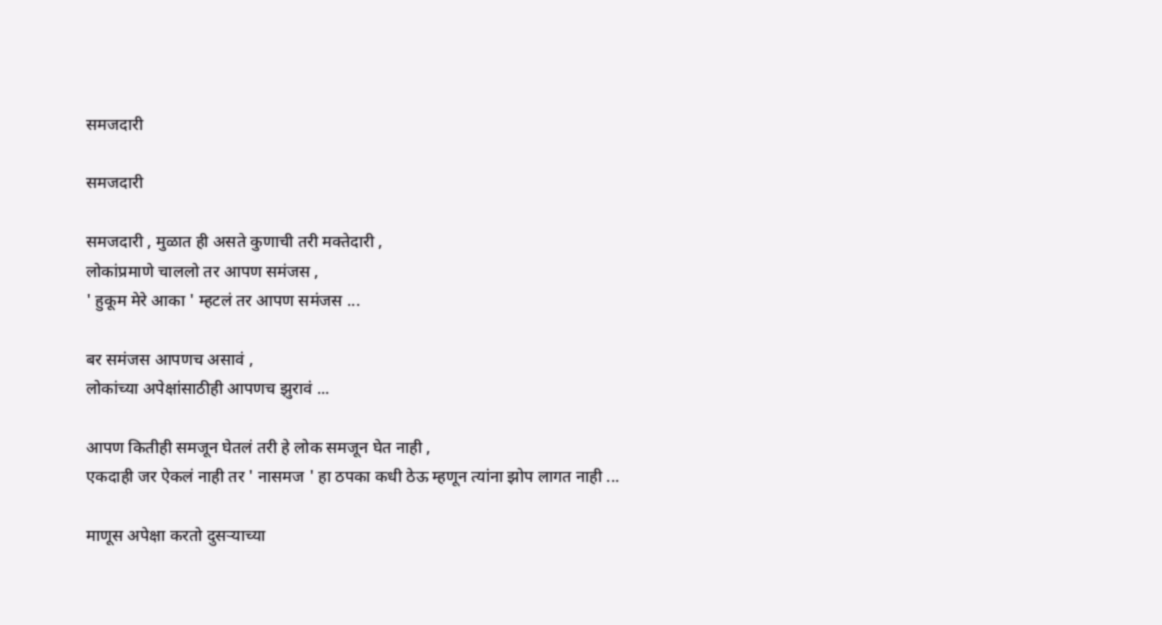समजदारी

समजदारी

समजदारी , मुळात ही असते कुणाची तरी मक्तेदारी ,
लोकांप्रमाणे चाललो तर आपण समंजस ,
' हुकूम मेरे आका ' म्हटलं तर आपण समंजस ...

बर समंजस आपणच असावं ,
लोकांच्या अपेक्षांसाठीही आपणच झुरावं ...

आपण कितीही समजून घेतलं तरी हे लोक समजून घेत नाही ,
एकदाही जर ऐकलं नाही तर ' नासमज ' हा ठपका कधी ठेऊ म्हणून त्यांना झोप लागत नाही ...

माणूस अपेक्षा करतो दुसऱ्याच्या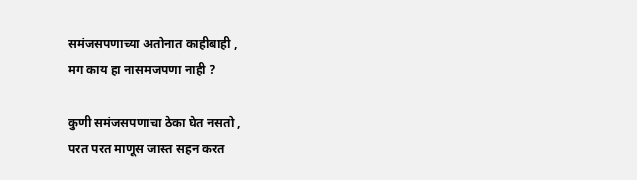समंजसपणाच्या अतोनात काहीबाही ,
मग काय हा नासमजपणा नाही ?

कुणी समंजसपणाचा ठेका घेत नसतो ,
परत परत माणूस जास्त सहन करत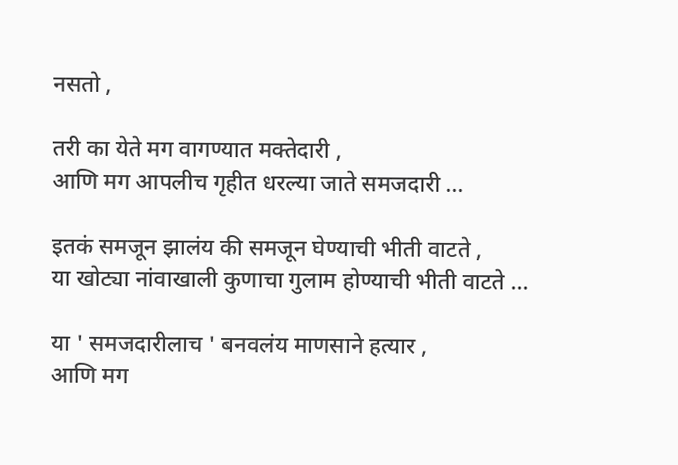नसतो ,

तरी का येते मग वागण्यात मक्तेदारी ,
आणि मग आपलीच गृहीत धरल्या जाते समजदारी ...

इतकं समजून झालंय की समजून घेण्याची भीती वाटते ,
या खोट्या नांवाखाली कुणाचा गुलाम होण्याची भीती वाटते ...

या ' समजदारीलाच ' बनवलंय माणसाने हत्यार ,
आणि मग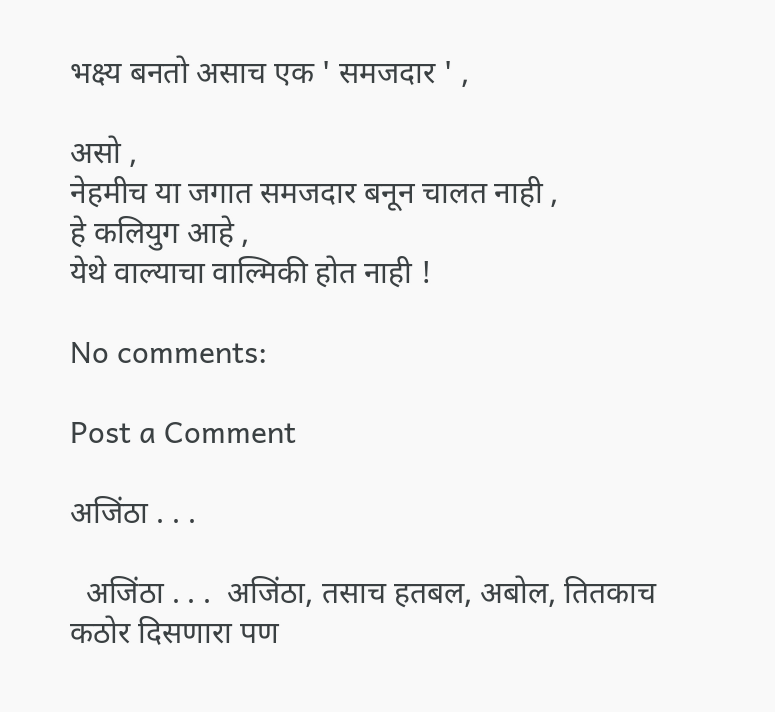भक्ष्य बनतो असाच एक ' समजदार ' ,

असो ,
नेहमीच या जगात समजदार बनून चालत नाही ,
हे कलियुग आहे ,
येथे वाल्याचा वाल्मिकी होत नाही !

No comments:

Post a Comment

अजिंठा . . .

  अजिंठा . . .  अजिंठा, तसाच हतबल, अबोल, तितकाच कठोर दिसणारा पण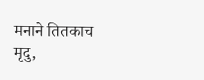मनाने तितकाच मृदु,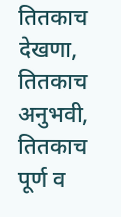तितकाच देखणा, तितकाच अनुभवी, तितकाच पूर्ण व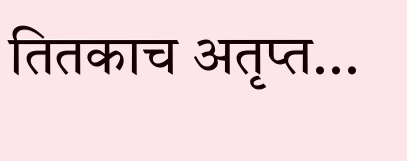तितकाच अतृप्त...